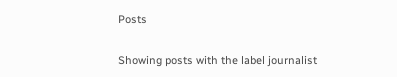Posts

Showing posts with the label journalist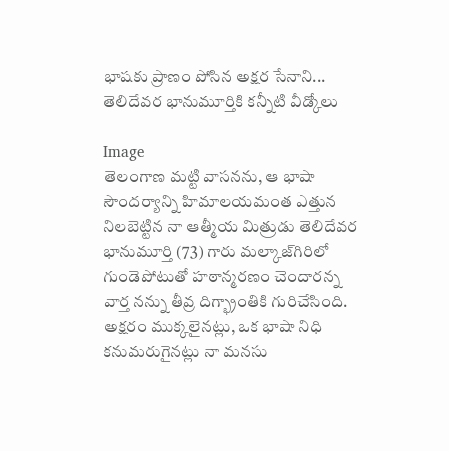భాషకు ప్రాణం పోసిన అక్షర సేనాని... తెలిదేవర భానుమూర్తికి కన్నీటి వీడ్కోలు

Image
తెలంగాణ మట్టి వాసనను, ఆ భాషా సౌందర్యాన్ని హిమాలయమంత ఎత్తున నిలబెట్టిన నా ఆత్మీయ మిత్రుడు తెలిదేవర భానుమూర్తి (73) గారు మల్కాజ్‌గిరిలో గుండెపోటుతో హఠాన్మరణం చెందారన్న వార్త నన్ను తీవ్ర దిగ్భ్రాంతికి గురిచేసింది. అక్షరం ముక్కలైనట్లు, ఒక భాషా నిధి కనుమరుగైనట్లు నా మనసు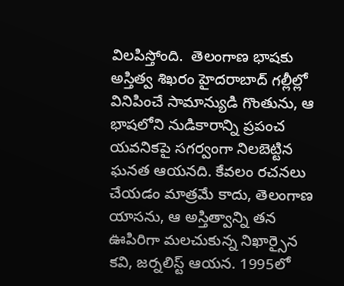విలపిస్తోంది.  తెలంగాణ భాషకు అస్తిత్వ శిఖరం హైదరాబాద్‌ గల్లీల్లో వినిపించే సామాన్యుడి గొంతును, ఆ భాషలోని నుడికారాన్ని ప్రపంచ యవనికపై సగర్వంగా నిలబెట్టిన ఘనత ఆయనది. కేవలం రచనలు చేయడం మాత్రమే కాదు, తెలంగాణ యాసను, ఆ అస్తిత్వాన్ని తన ఊపిరిగా మలచుకున్న నిఖార్సైన కవి, జర్నలిస్ట్ ఆయన. 1995లో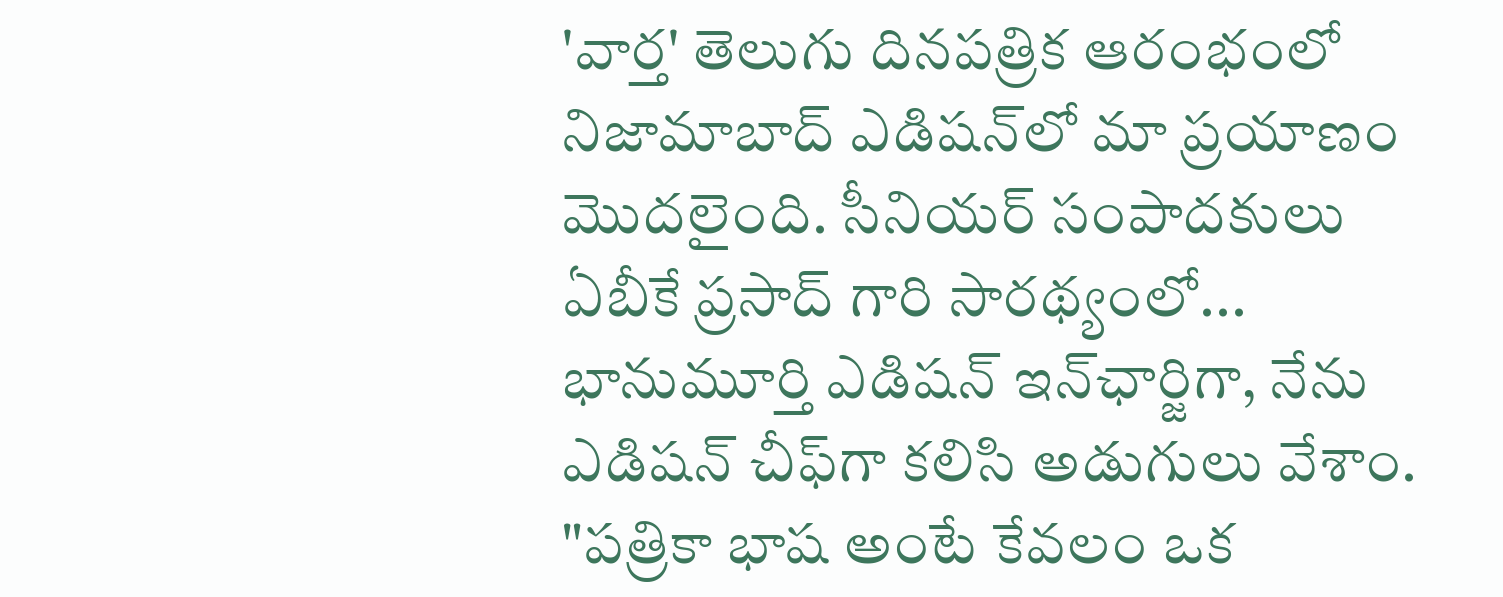'వార్త' తెలుగు దినపత్రిక ఆరంభంలో నిజామాబాద్ ఎడిషన్‌లో మా ప్రయాణం మొదలైంది. సీనియర్ సంపాదకులు ఏబీకే ప్రసాద్ గారి సారథ్యంలో... భానుమూర్తి ఎడిషన్ ఇన్‌ఛార్జిగా, నేను ఎడిషన్ చీఫ్‌గా కలిసి అడుగులు వేశాం. "పత్రికా భాష అంటే కేవలం ఒక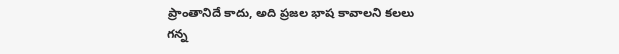ప్రాంతానిదే కాదు, అది ప్రజల భాష కావాలని కలలు గన్న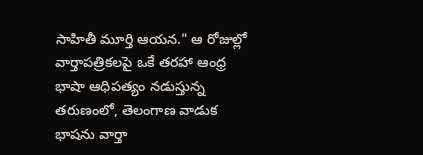సాహితీ మూర్తి ఆయన." ఆ రోజుల్లో వార్తాపత్రికలపై ఒకే తరహా ఆంధ్ర భాషా ఆధిపత్యం నడుస్తున్న తరుణంలో, తెలంగాణ వాడుక భాషను వార్తా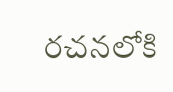రచనలోకి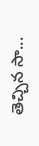తెచ్చిన సా...